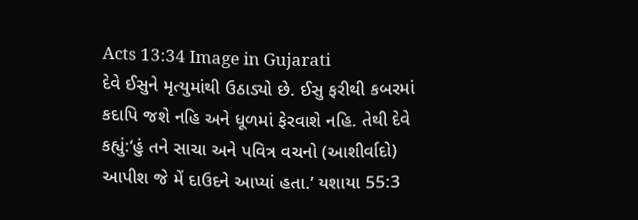Acts 13:34 Image in Gujarati
દેવે ઈસુને મૃત્યુમાંથી ઉઠાડ્યો છે. ઈસુ ફરીથી કબરમાં કદાપિ જશે નહિ અને ધૂળમાં ફેરવાશે નહિ. તેથી દેવે કહ્યું:‘હું તને સાચા અને પવિત્ર વચનો (આશીર્વાદો) આપીશ જે મેં દાઉદને આપ્યાં હતા.’ યશાયા 55:3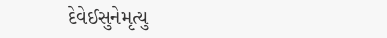દેવેઈસુનેમૃત્યુ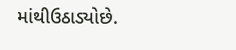માંથીઉઠાડ્યોછે.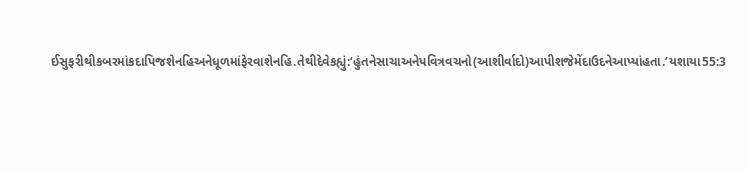ઈસુફરીથીકબરમાંકદાપિજશેનહિઅનેધૂળમાંફેરવાશેનહિ.તેથીદેવેકહ્યું:‘હુંતનેસાચાઅનેપવિત્રવચનો(આશીર્વાદો)આપીશજેમેંદાઉદનેઆપ્યાંહતા.’યશાયા55:3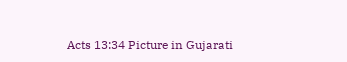Acts 13:34 Picture in Gujarati